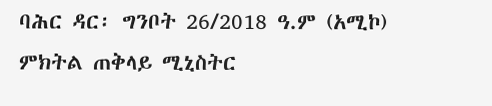ባሕር ዳር፡ ግንቦት 26/2018 ዓ.ም (አሚኮ) ምክትል ጠቅላይ ሚኒስትር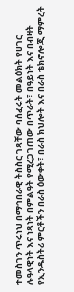ተመስገን ጥሩነህ በማኅበራዊ ትስስር ገጻቸው ባሰፈሩት መልዕክት የሀገር ሉዓላዊነት እና ነጻነት በምልዓት የሚረጋገጠው በጥራት፣ በዓይነት እና በብዛት የኢንዱስትሪ ምርቶችን በራስ ዕውቀት፣ በራስ ክህሎት እና በራስ ቴክኖሎጂ ማምረት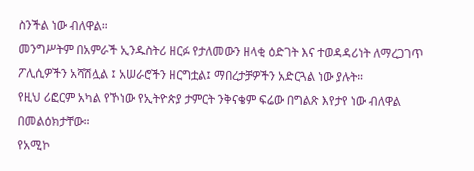ስንችል ነው ብለዋል።
መንግሥትም በአምራች ኢንዱስትሪ ዘርፉ የታለመውን ዘላቂ ዕድገት እና ተወዳዳሪነት ለማረጋገጥ ፖሊሲዎችን አሻሽሏል ፤ አሠራሮችን ዘርግቷል፤ ማበረታቻዎችን አድርጓል ነው ያሉት።
የዚህ ሪፎርም አካል የኾነው የኢትዮጵያ ታምርት ንቅናቄም ፍሬው በግልጽ እየታየ ነው ብለዋል በመልዕክታቸው።
የአሚኮ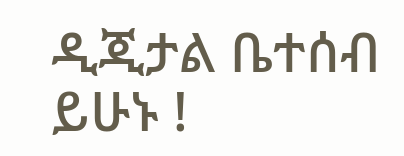ዲጂታል ቤተሰብ ይሁኑ !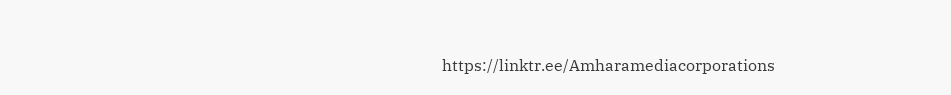https://linktr.ee/Amharamediacorporations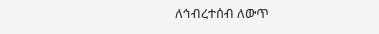ለኅብረተሰብ ለውጥ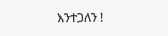እንተጋለን !